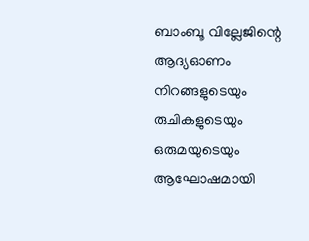ബാംബൂ വില്ലേജിന്റെ ആദ്യഓണം നിറങ്ങളുടെയും രുചികളുടെയും ഒരുമയുടെയും ആഘോഷമായി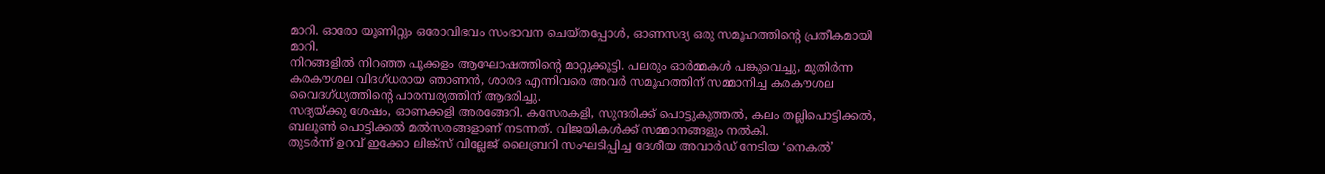മാറി. ഓരോ യൂണിറ്റും ഒരോവിഭവം സംഭാവന ചെയ്തപ്പോൾ, ഓണസദ്യ ഒരു സമൂഹത്തിൻ്റെ പ്രതീകമായി മാറി.
നിറങ്ങളിൽ നിറഞ്ഞ പൂക്കളം ആഘോഷത്തിൻ്റെ മാറ്റുക്കൂട്ടി. പലരും ഓർമ്മകൾ പങ്കുവെച്ചു, മുതിർന്ന കരകൗശല വിദഗ്ധരായ ഞാണൻ, ശാരദ എന്നിവരെ അവർ സമൂഹത്തിന് സമ്മാനിച്ച കരകൗശല വൈദഗ്ധ്യത്തിന്റെ പാരമ്പര്യത്തിന് ആദരിച്ചു.
സദ്യയ്ക്കു ശേഷം, ഓണക്കളി അരങ്ങേറി. കസേരകളി, സുന്ദരിക്ക് പൊട്ടുകുത്തൽ, കലം തല്ലിപൊട്ടിക്കൽ, ബലൂൺ പൊട്ടിക്കൽ മൽസരങ്ങളാണ് നടന്നത്. വിജയികൾക്ക് സമ്മാനങ്ങളും നൽകി.
തുടർന്ന് ഉറവ് ഇക്കോ ലിങ്ക്സ് വില്ലേജ് ലൈബ്രറി സംഘടിപ്പിച്ച ദേശീയ അവാർഡ് നേടിയ ‘നെകൽ’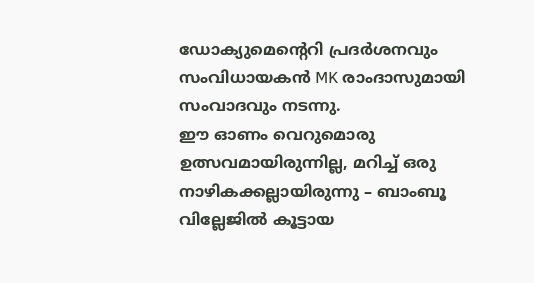ഡോക്യുമെൻ്റെറി പ്രദർശനവും സംവിധായകൻ MK രാംദാസുമായി സംവാദവും നടന്നു.
ഈ ഓണം വെറുമൊരു ഉത്സവമായിരുന്നില്ല, മറിച്ച് ഒരു നാഴികക്കല്ലായിരുന്നു – ബാംബൂ വില്ലേജിൽ കൂട്ടായ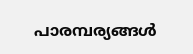പാരമ്പര്യങ്ങൾ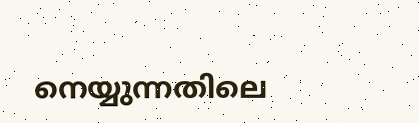നെയ്യുന്നതിലെ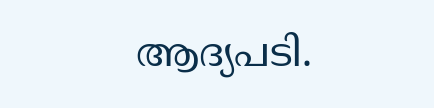ആദ്യപടി.